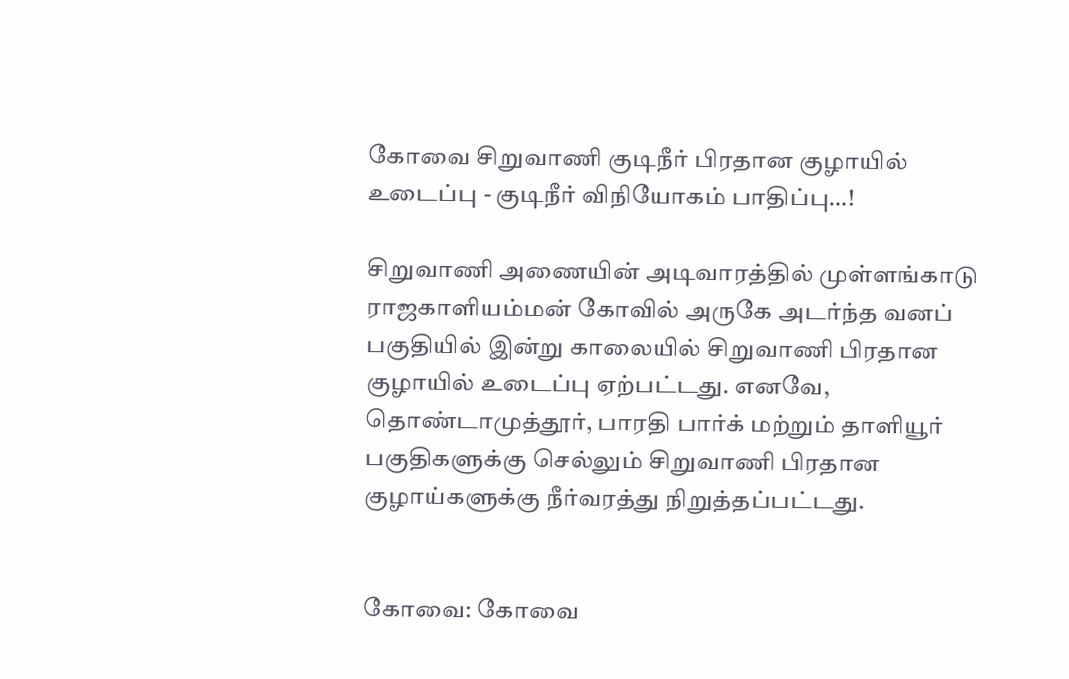கோவை சிறுவாணி குடிநீர் பிரதான குழாயில் உடைப்பு - குடிநீர் விநியோகம் பாதிப்பு…!

சிறுவாணி அணையின் அடிவாரத்தில் முள்ளங்காடு ராஜகாளியம்மன் கோவில் அருகே அடர்ந்த வனப் பகுதியில் இன்று காலையில் சிறுவாணி பிரதான குழாயில் உடைப்பு ஏற்பட்டது. எனவே, தொண்டாமுத்தூர், பாரதி பார்க் மற்றும் தாளியூர் பகுதிகளுக்கு செல்லும் சிறுவாணி பிரதான குழாய்களுக்கு நீர்வரத்து நிறுத்தப்பட்டது.


கோவை: கோவை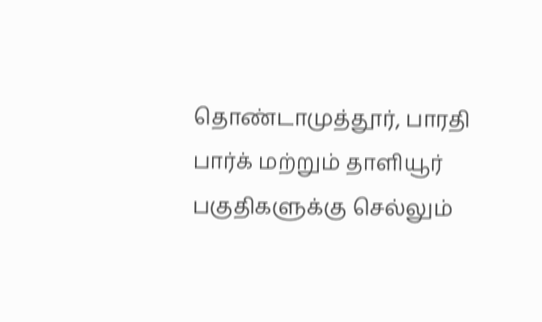தொண்டாமுத்தூர், பாரதி பார்க் மற்றும் தாளியூர் பகுதிகளுக்கு செல்லும்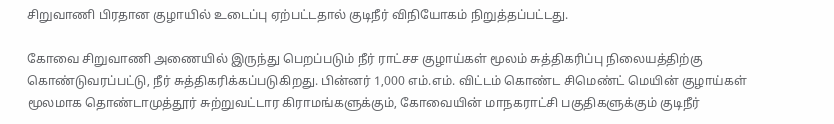சிறுவாணி பிரதான குழாயில் உடைப்பு ஏற்பட்டதால் குடிநீர் விநியோகம் நிறுத்தப்பட்டது.

கோவை சிறுவாணி அணையில் இருந்து பெறப்படும் நீர் ராட்சச குழாய்கள் மூலம் சுத்திகரிப்பு நிலையத்திற்கு கொண்டுவரப்பட்டு, நீர் சுத்திகரிக்கப்படுகிறது. பின்னர் 1,000 எம்.எம். விட்டம் கொண்ட சிமெண்ட் மெயின் குழாய்கள் மூலமாக தொண்டாமுத்தூர் சுற்றுவட்டார கிராமங்களுக்கும், கோவையின் மாநகராட்சி பகுதிகளுக்கும் குடிநீர்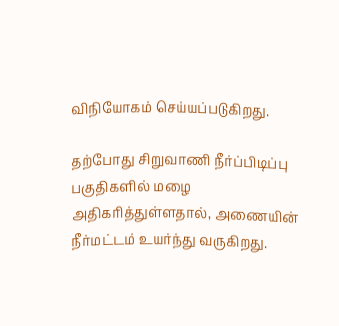விநியோகம் செய்யப்படுகிறது.

தற்போது சிறுவாணி நீர்ப்பிடிப்பு பகுதிகளில் மழை அதிகரித்துள்ளதால், அணையின் நீர்மட்டம் உயர்ந்து வருகிறது.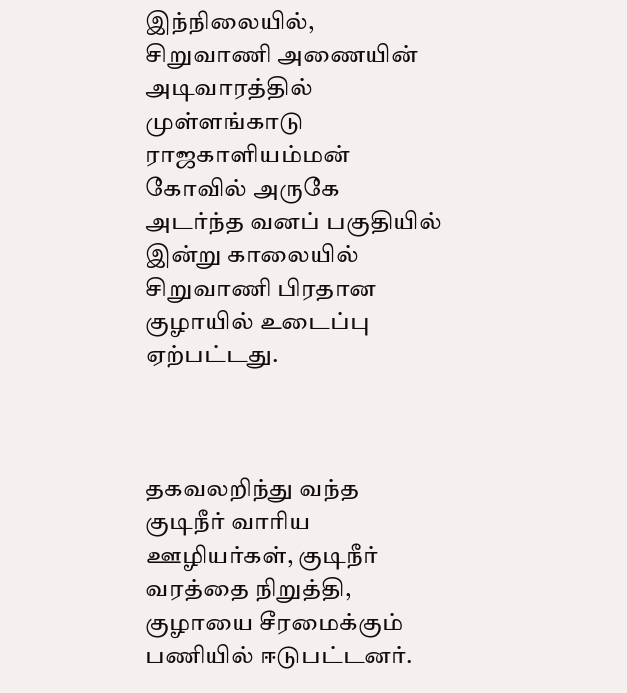இந்நிலையில்‌, சிறுவாணி அணையின் அடிவாரத்தில் முள்ளங்காடு ராஜகாளியம்மன் கோவில் அருகே அடர்ந்த வனப் பகுதியில் இன்று காலையில் சிறுவாணி பிரதான குழாயில் உடைப்பு ஏற்பட்டது.



தகவலறிந்து வந்த குடிநீர் வாரிய ஊழியர்கள், குடிநீர் வரத்தை நிறுத்தி, குழாயை சீரமைக்கும் பணியில் ஈடுபட்டனர்.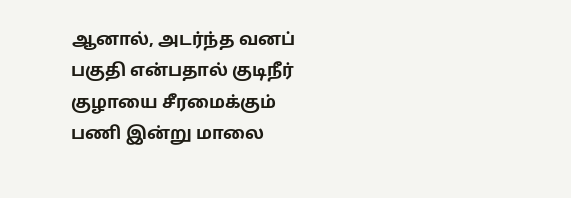ஆனால், அடர்ந்த வனப் பகுதி என்பதால் குடிநீர் குழாயை சீரமைக்கும் பணி இன்று மாலை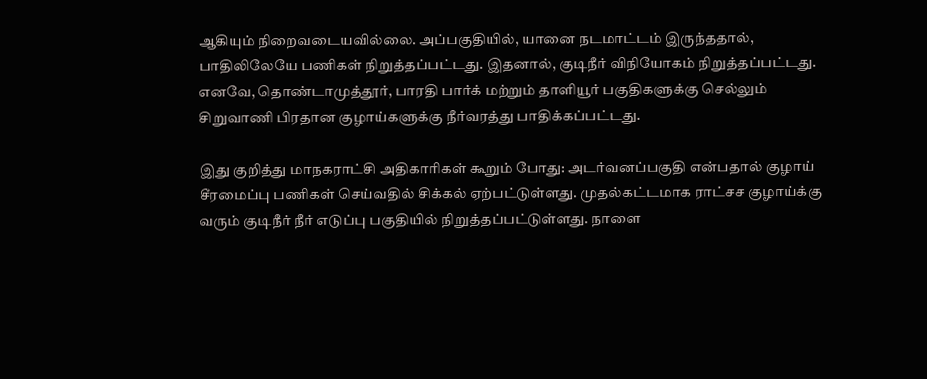ஆகியும் நிறைவடையவில்லை. அப்பகுதியில், யானை நடமாட்டம் இருந்ததால், பாதிலிலேயே பணிகள் நிறுத்தப்பட்டது. இதனால், குடிநீர் விநியோகம் நிறுத்தப்பட்டது. எனவே, தொண்டாமுத்தூர், பாரதி பார்க் மற்றும் தாளியூர் பகுதிகளுக்கு செல்லும் சிறுவாணி பிரதான குழாய்களுக்கு நீர்வரத்து பாதிக்கப்பட்டது.

இது குறித்து மாநகராட்சி அதிகாரிகள் கூறும் போது: அடர்வனப்பகுதி என்பதால் குழாய் சீரமைப்பு பணிகள் செய்வதில் சிக்கல் ஏற்பட்டுள்ளது. முதல்கட்டமாக ராட்சச குழாய்க்கு வரும் குடிநீர் நீர் எடுப்பு பகுதியில் நிறுத்தப்பட்டுள்ளது. நாளை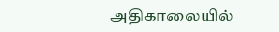அதிகாலையில்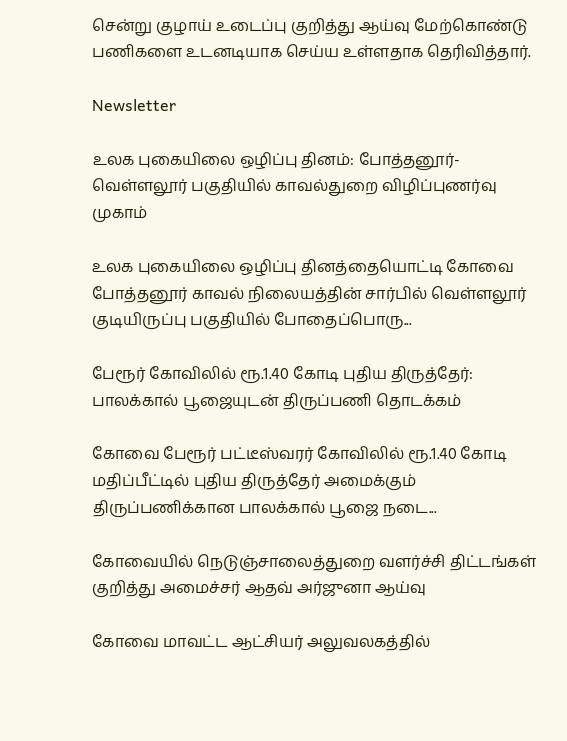சென்று குழாய் உடைப்பு குறித்து ஆய்வு மேற்கொண்டு பணிகளை உடனடியாக செய்ய உள்ளதாக தெரிவித்தார்.

Newsletter

உலக புகையிலை ஒழிப்பு தினம்: போத்தனூர்-வெள்ளலூர் பகுதியில் காவல்துறை விழிப்புணர்வு முகாம்

உலக புகையிலை ஒழிப்பு தினத்தையொட்டி கோவை போத்தனூர் காவல் நிலையத்தின் சார்பில் வெள்ளலூர் குடியிருப்பு பகுதியில் போதைப்பொரு...

பேரூர் கோவிலில் ரூ.1.40 கோடி புதிய திருத்தேர்: பாலக்கால் பூஜையுடன் திருப்பணி தொடக்கம்

கோவை பேரூர் பட்டீஸ்வரர் கோவிலில் ரூ.1.40 கோடி மதிப்பீட்டில் புதிய திருத்தேர் அமைக்கும் திருப்பணிக்கான பாலக்கால் பூஜை நடை...

கோவையில் நெடுஞ்சாலைத்துறை வளர்ச்சி திட்டங்கள் குறித்து அமைச்சர் ஆதவ் அர்ஜுனா ஆய்வு

கோவை மாவட்ட ஆட்சியர் அலுவலகத்தில்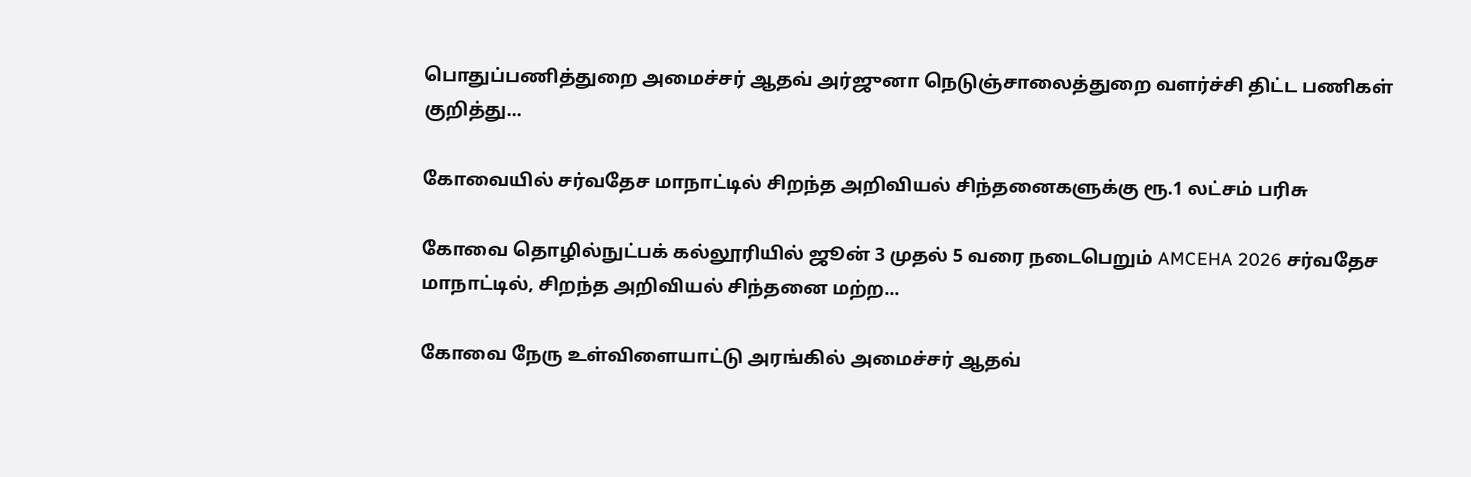பொதுப்பணித்துறை அமைச்சர் ஆதவ் அர்ஜுனா நெடுஞ்சாலைத்துறை வளர்ச்சி திட்ட பணிகள் குறித்து...

கோவையில் சர்வதேச மாநாட்டில் சிறந்த அறிவியல் சிந்தனைகளுக்கு ரூ.1 லட்சம் பரிசு

கோவை தொழில்நுட்பக் கல்லூரியில் ஜூன் 3 முதல் 5 வரை நடைபெறும் AMCEHA 2026 சர்வதேச மாநாட்டில், சிறந்த அறிவியல் சிந்தனை மற்ற...

கோவை நேரு உள்விளையாட்டு அரங்கில் அமைச்சர் ஆதவ்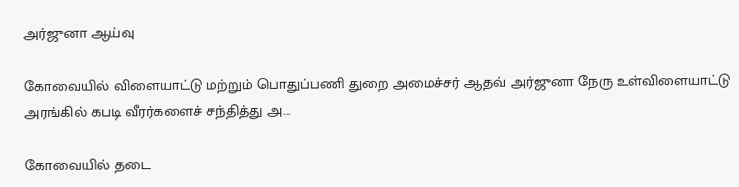அர்ஜுனா ஆய்வு

கோவையில் விளையாட்டு மற்றும் பொதுப்பணி துறை அமைச்சர் ஆதவ் அர்ஜுனா நேரு உள்விளையாட்டு அரங்கில் கபடி வீரர்களைச் சந்தித்து அ...

கோவையில் தடை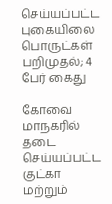செய்யப்பட்ட புகையிலை பொருட்கள் பறிமுதல்; 4 பேர் கைது

கோவை மாநகரில் தடை செய்யப்பட்ட குட்கா மற்றும்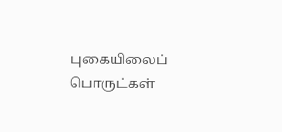புகையிலைப் பொருட்கள்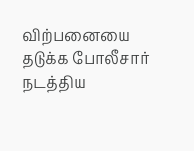விற்பனையை தடுக்க போலீசார் நடத்திய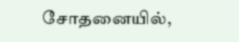சோதனையில்,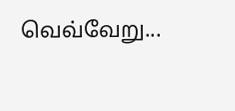வெவ்வேறு...